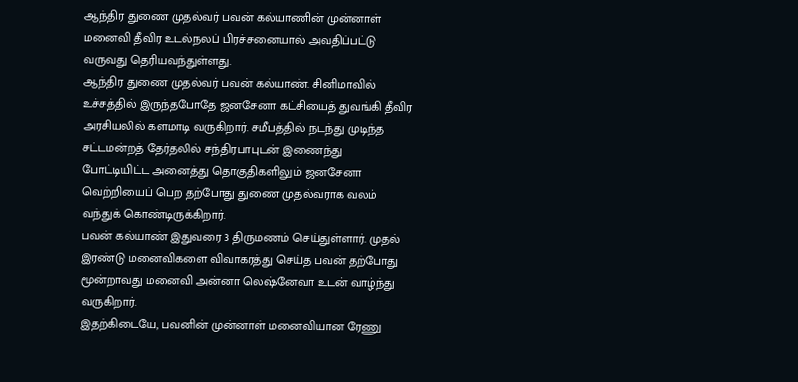ஆந்திர துணை முதல்வர் பவன் கல்யாணின் முன்னாள் மனைவி தீவிர உடல்நலப் பிரச்சனையால் அவதிப்பட்டு வருவது தெரியவந்துள்ளது.
ஆந்திர துணை முதல்வர் பவன் கல்யாண். சினிமாவில் உச்சத்தில் இருந்தபோதே ஜனசேனா கட்சியைத் துவங்கி தீவிர அரசியலில் களமாடி வருகிறார். சமீபத்தில் நடந்து முடிந்த சட்டமன்றத் தேர்தலில் சந்திரபாபுடன் இணைந்து போட்டியிட்ட அனைத்து தொகுதிகளிலும் ஜனசேனா வெற்றியைப் பெற தற்போது துணை முதல்வராக வலம் வந்துக் கொண்டிருக்கிறார்.
பவன் கல்யாண் இதுவரை 3 திருமணம் செய்துள்ளார். முதல் இரண்டு மனைவிகளை விவாகரத்து செய்த பவன் தற்போது மூன்றாவது மனைவி அன்னா லெஷ்னேவா உடன் வாழ்ந்து வருகிறார்.
இதற்கிடையே, பவனின் முன்னாள் மனைவியான ரேணு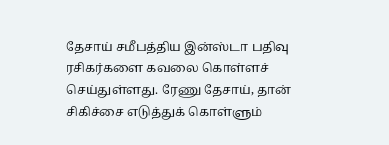தேசாய் சமீபத்திய இன்ஸ்டா பதிவு ரசிகர்களை கவலை கொள்ளச் செய்துள்ளது. ரேணு தேசாய், தான் சிகிச்சை எடுத்துக் கொள்ளும்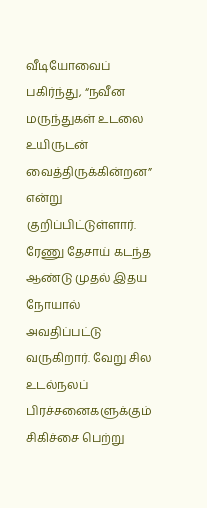வீடியோவைப் பகிர்ந்து, “நவீன மருந்துகள் உடலை உயிருடன் வைத்திருக்கின்றன” என்று குறிப்பிட்டுள்ளார்.
ரேணு தேசாய் கடந்த ஆண்டு முதல் இதய நோயால் அவதிப்பட்டு வருகிறார். வேறு சில உடல்நலப் பிரச்சனைகளுக்கும் சிகிச்சை பெற்று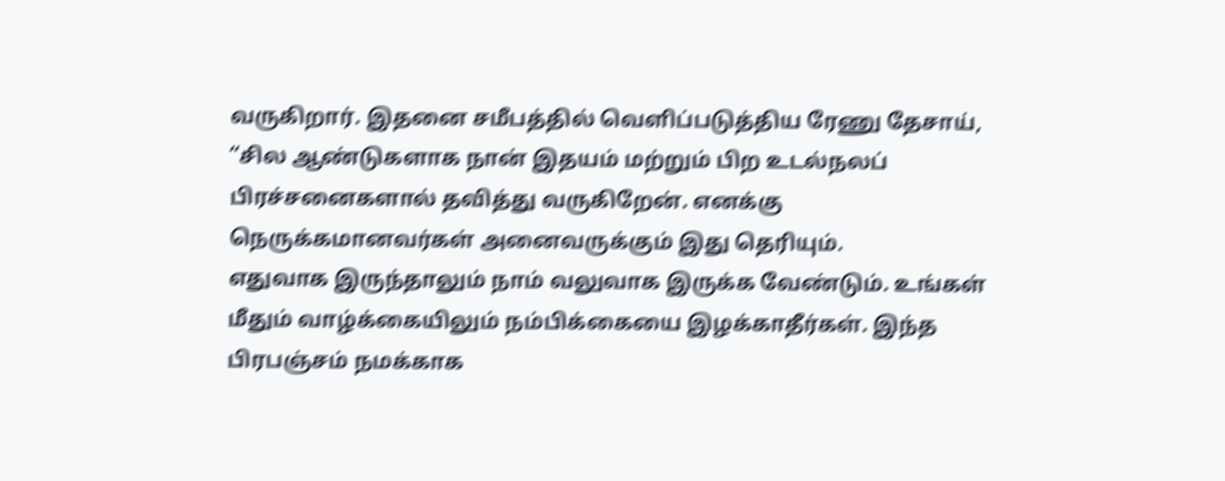வருகிறார். இதனை சமீபத்தில் வெளிப்படுத்திய ரேணு தேசாய், “சில ஆண்டுகளாக நான் இதயம் மற்றும் பிற உடல்நலப் பிரச்சனைகளால் தவித்து வருகிறேன். எனக்கு நெருக்கமானவர்கள் அனைவருக்கும் இது தெரியும்.
எதுவாக இருந்தாலும் நாம் வலுவாக இருக்க வேண்டும். உங்கள் மீதும் வாழ்க்கையிலும் நம்பிக்கையை இழக்காதீர்கள். இந்த பிரபஞ்சம் நமக்காக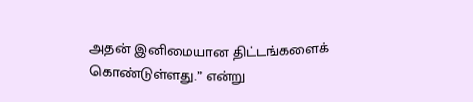அதன் இனிமையான திட்டங்களைக் கொண்டுள்ளது.” என்று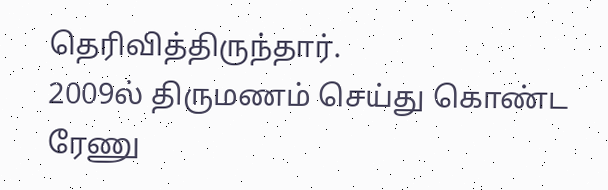தெரிவித்திருந்தார்.
2009ல் திருமணம் செய்து கொண்ட ரேணு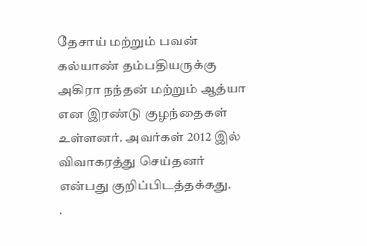தேசாய் மற்றும் பவன் கல்யாண் தம்பதியருக்கு அகிரா நந்தன் மற்றும் ஆத்யா என இரண்டு குழந்தைகள் உள்ளனர். அவர்கள் 2012 இல் விவாகரத்து செய்தனர் என்பது குறிப்பிடத்தக்கது.
.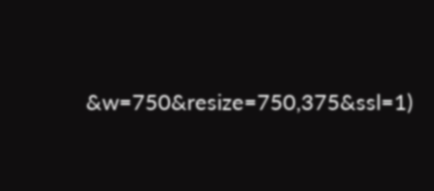&w=750&resize=750,375&ssl=1)